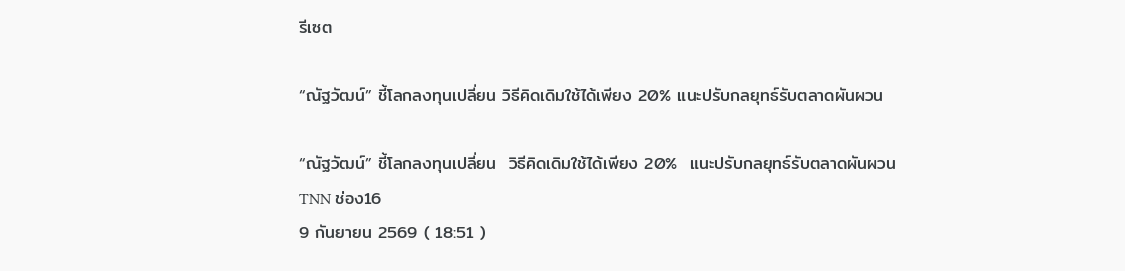รีเซต

“ณัฐวัฒน์” ชี้โลกลงทุนเปลี่ยน วิธีคิดเดิมใช้ได้เพียง 20% แนะปรับกลยุทธ์รับตลาดผันผวน

“ณัฐวัฒน์” ชี้โลกลงทุนเปลี่ยน  วิธีคิดเดิมใช้ได้เพียง 20%  แนะปรับกลยุทธ์รับตลาดผันผวน
TNN ช่อง16
9 กันยายน 2569 ( 18:51 )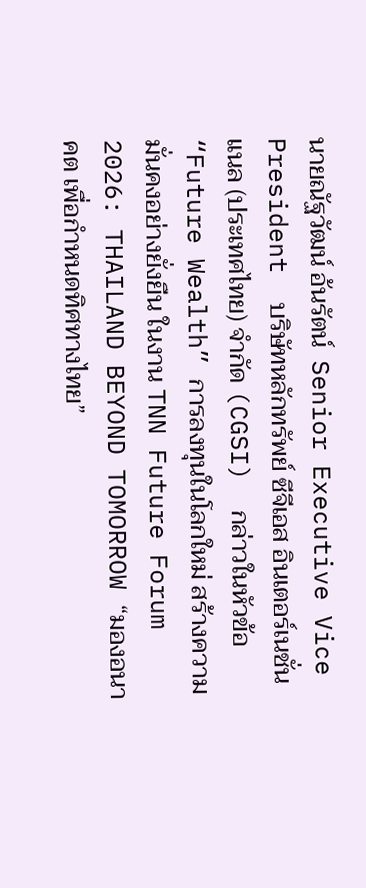นายณัฐวัฒน์ อ้นรัตน์  Senior Executive Vice President  บริษัทหลักทรัพย์ ซีจีเอส อินเตอร์เนชั่นแนล (ประเทศไทย) จำกัด (CGSI)  กล่าวในหัวข้อ “Future Wealth” การลงทุนในโลกใหม่ สร้างความมั่นคงอย่างยั่งยืน ในงาน TNN Future Forum 2026: THAILAND BEYOND TOMORROW “มองอนาคต เพื่อกำหนดทิศทางไทย”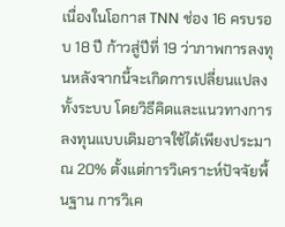เนื่องในโอกาส TNN ช่อง 16 ครบรอบ 18 ปี ก้าวสู่ปีที่ 19 ว่าภาพการลงทุนหลังจากนี้จะเกิดการเปลี่ยนแปลงทั้งระบบ โดยวิธีคิดและแนวทางการลงทุนแบบเดิมอาจใช้ได้เพียงประมาณ 20% ตั้งแต่การวิเคราะห์ปัจจัยพื้นฐาน การวิเค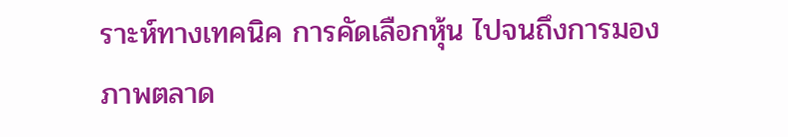ราะห์ทางเทคนิค การคัดเลือกหุ้น ไปจนถึงการมองภาพตลาด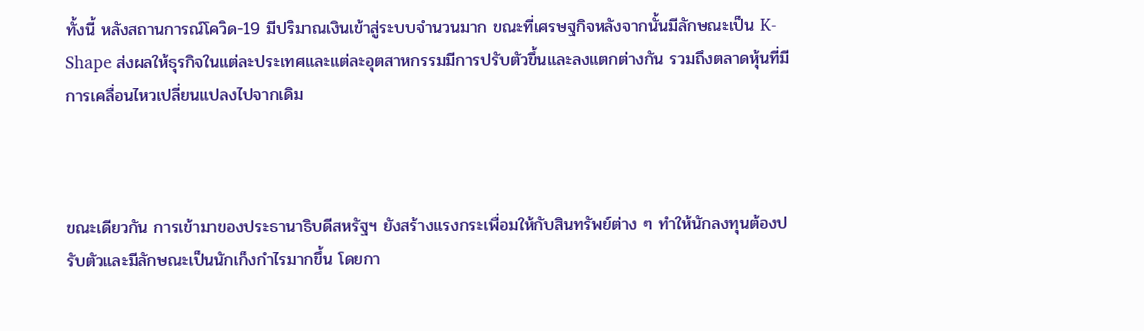ทั้งนี้ หลังสถานการณ์โควิด-19 มีปริมาณเงินเข้าสู่ระบบจำนวนมาก ขณะที่เศรษฐกิจหลังจากนั้นมีลักษณะเป็น K-Shape ส่งผลให้ธุรกิจในแต่ละประเทศและแต่ละอุตสาหกรรมมีการปรับตัวขึ้นและลงแตกต่างกัน รวมถึงตลาดหุ้นที่มีการเคลื่อนไหวเปลี่ยนแปลงไปจากเดิม



ขณะเดียวกัน การเข้ามาของประธานาธิบดีสหรัฐฯ ยังสร้างแรงกระเพื่อมให้กับสินทรัพย์ต่าง ๆ ทำให้นักลงทุนต้องปรับตัวและมีลักษณะเป็นนักเก็งกำไรมากขึ้น โดยกา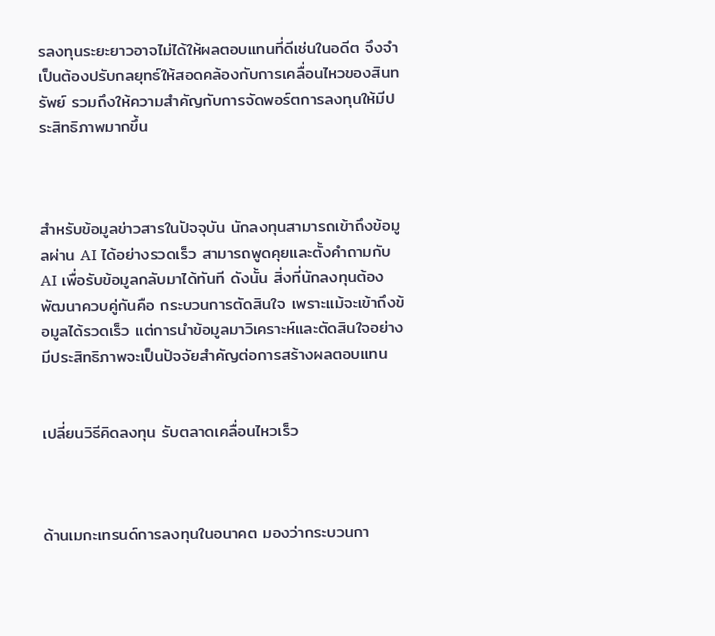รลงทุนระยะยาวอาจไม่ได้ให้ผลตอบแทนที่ดีเช่นในอดีต จึงจำเป็นต้องปรับกลยุทธ์ให้สอดคล้องกับการเคลื่อนไหวของสินทรัพย์ รวมถึงให้ความสำคัญกับการจัดพอร์ตการลงทุนให้มีประสิทธิภาพมากขึ้น



สำหรับข้อมูลข่าวสารในปัจจุบัน นักลงทุนสามารถเข้าถึงข้อมูลผ่าน AI ได้อย่างรวดเร็ว สามารถพูดคุยและตั้งคำถามกับ AI เพื่อรับข้อมูลกลับมาได้ทันที ดังนั้น สิ่งที่นักลงทุนต้องพัฒนาควบคู่กันคือ กระบวนการตัดสินใจ เพราะแม้จะเข้าถึงข้อมูลได้รวดเร็ว แต่การนำข้อมูลมาวิเคราะห์และตัดสินใจอย่างมีประสิทธิภาพจะเป็นปัจจัยสำคัญต่อการสร้างผลตอบแทน


เปลี่ยนวิธีคิดลงทุน รับตลาดเคลื่อนไหวเร็ว



ด้านเมกะเทรนด์การลงทุนในอนาคต มองว่ากระบวนกา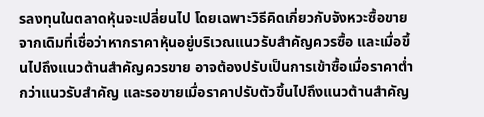รลงทุนในตลาดหุ้นจะเปลี่ยนไป โดยเฉพาะวิธีคิดเกี่ยวกับจังหวะซื้อขาย จากเดิมที่เชื่อว่าหากราคาหุ้นอยู่บริเวณแนวรับสำคัญควรซื้อ และเมื่อขึ้นไปถึงแนวต้านสำคัญควรขาย อาจต้องปรับเป็นการเข้าซื้อเมื่อราคาต่ำกว่าแนวรับสำคัญ และรอขายเมื่อราคาปรับตัวขึ้นไปถึงแนวต้านสำคัญ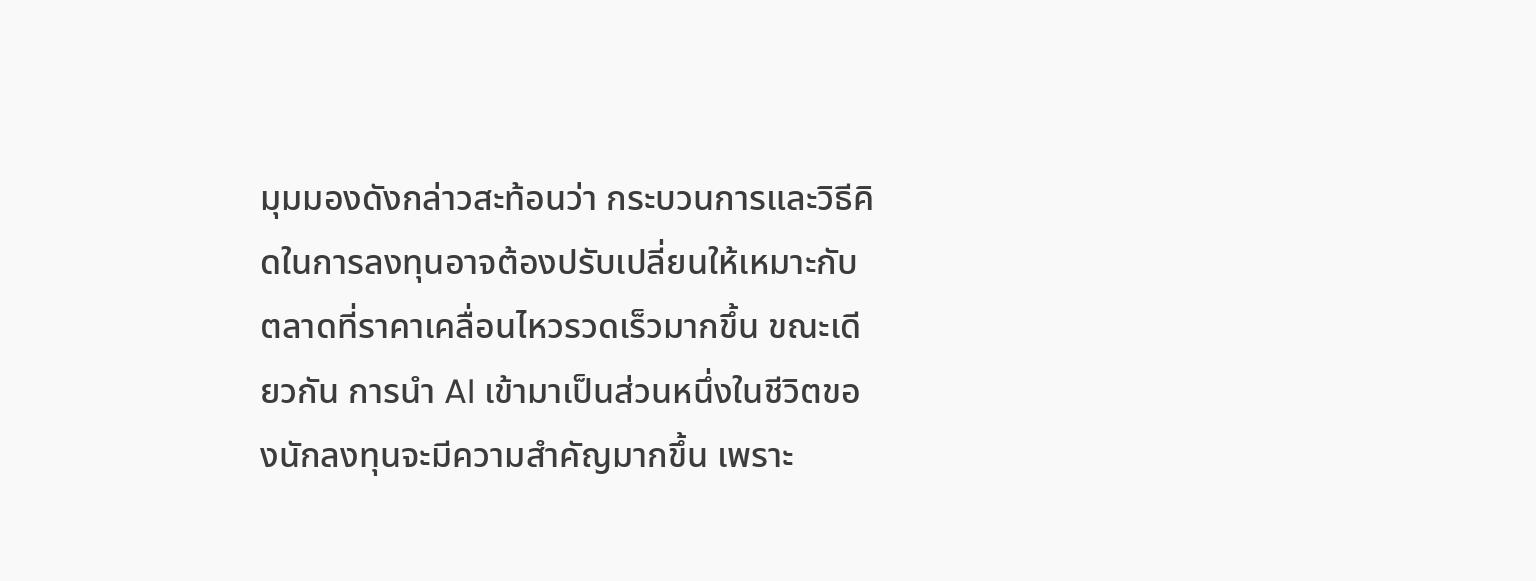มุมมองดังกล่าวสะท้อนว่า กระบวนการและวิธีคิดในการลงทุนอาจต้องปรับเปลี่ยนให้เหมาะกับตลาดที่ราคาเคลื่อนไหวรวดเร็วมากขึ้น ขณะเดียวกัน การนำ AI เข้ามาเป็นส่วนหนึ่งในชีวิตของนักลงทุนจะมีความสำคัญมากขึ้น เพราะ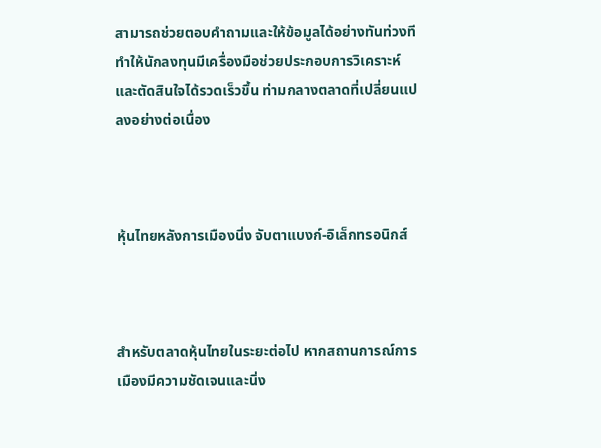สามารถช่วยตอบคำถามและให้ข้อมูลได้อย่างทันท่วงที ทำให้นักลงทุนมีเครื่องมือช่วยประกอบการวิเคราะห์และตัดสินใจได้รวดเร็วขึ้น ท่ามกลางตลาดที่เปลี่ยนแปลงอย่างต่อเนื่อง



หุ้นไทยหลังการเมืองนิ่ง จับตาแบงก์-อิเล็กทรอนิกส์



สำหรับตลาดหุ้นไทยในระยะต่อไป หากสถานการณ์การเมืองมีความชัดเจนและนิ่ง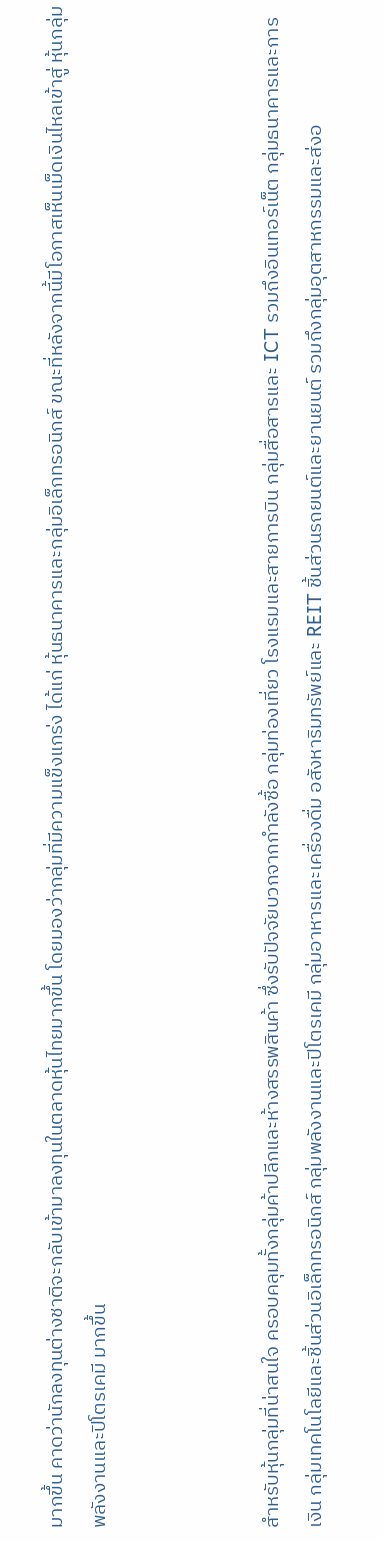มากขึ้น คาดว่านักลงทุนต่างชาติจะกลับเข้ามาลงทุนในตลาดหุ้นไทยมากขึ้น โดยมองว่ากลุ่มที่มีความแข็งแกร่ง ได้แก่ หุ้นธนาคารและกลุ่มอิเล็กทรอนิกส์ ขณะที่หลังจากนี้มีโอกาสเห็นเม็ดเงินไหลเข้าสู่ หุ้นกลุ่มพลังงานและปิโตรเคมี มากขึ้น



สำหรับหุ้นกลุ่มที่น่าสนใจ ครอบคลุมทั้งกลุ่มค้าปลีกและห้างสรรพสินค้า ซึ่งรับปัจจัยบวกจากกำลังซื้อ กลุ่มท่องเที่ยว โรงแรมและสายการบิน กลุ่มสื่อสารและ ICT รวมถึงอินเทอร์เน็ต กลุ่มธนาคารและการเงิน กลุ่มเทคโนโลยีและชิ้นส่วนอิเล็กทรอนิกส์ กลุ่มพลังงานและปิโตรเคมี กลุ่มอาหารและเครื่องดื่ม อสังหาริมทรัพย์และ REIT ชิ้นส่วนรถยนต์และยานยนต์ รวมถึงกลุ่มอุตสาหกรรมและส่งอ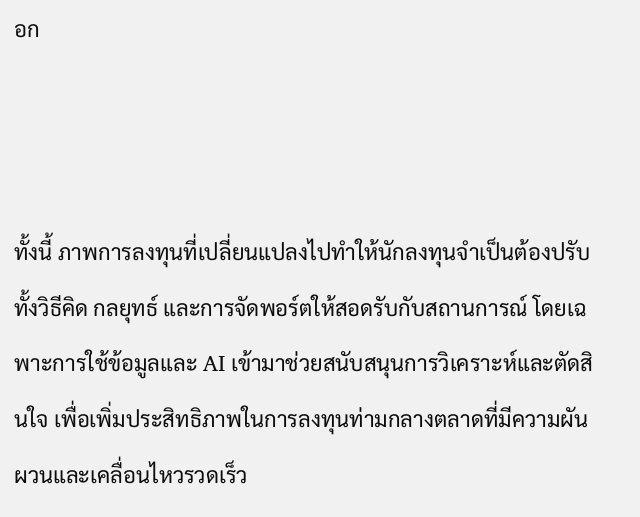อก



ทั้งนี้ ภาพการลงทุนที่เปลี่ยนแปลงไปทำให้นักลงทุนจำเป็นต้องปรับทั้งวิธีคิด กลยุทธ์ และการจัดพอร์ตให้สอดรับกับสถานการณ์ โดยเฉพาะการใช้ข้อมูลและ AI เข้ามาช่วยสนับสนุนการวิเคราะห์และตัดสินใจ เพื่อเพิ่มประสิทธิภาพในการลงทุนท่ามกลางตลาดที่มีความผันผวนและเคลื่อนไหวรวดเร็ว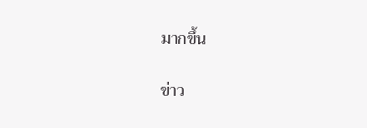มากขึ้น

ข่าว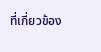ที่เกี่ยวข้อง